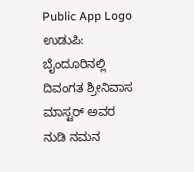Public App Logo
ಉಡುಪಿ: ಬೈಂದೂರಿನಲ್ಲಿ ದಿವಂಗತ ಶ್ರೀನಿವಾಸ ಮಾಸ್ಟರ್ ಅವರ ನುಡಿ ನಮನ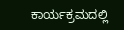ಕಾರ್ಯಕ್ರಮದಲ್ಲಿ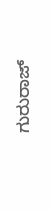ಗುರುರಾಜ್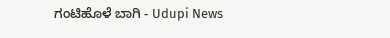ಗಂಟಿಹೊಳೆ ಬಾಗಿ - Udupi News